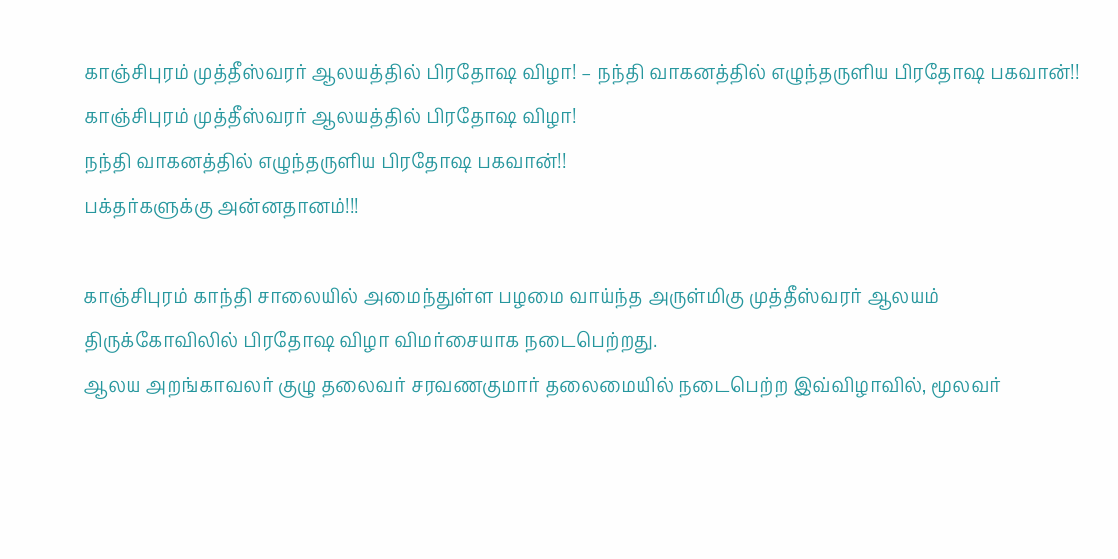காஞ்சிபுரம் முத்தீஸ்வரர் ஆலயத்தில் பிரதோஷ விழா! – நந்தி வாகனத்தில் எழுந்தருளிய பிரதோஷ பகவான்!!
காஞ்சிபுரம் முத்தீஸ்வரர் ஆலயத்தில் பிரதோஷ விழா!
நந்தி வாகனத்தில் எழுந்தருளிய பிரதோஷ பகவான்!!
பக்தர்களுக்கு அன்னதானம்!!!

காஞ்சிபுரம் காந்தி சாலையில் அமைந்துள்ள பழமை வாய்ந்த அருள்மிகு முத்தீஸ்வரர் ஆலயம் திருக்கோவிலில் பிரதோஷ விழா விமர்சையாக நடைபெற்றது.
ஆலய அறங்காவலர் குழு தலைவர் சரவணகுமார் தலைமையில் நடைபெற்ற இவ்விழாவில், மூலவர்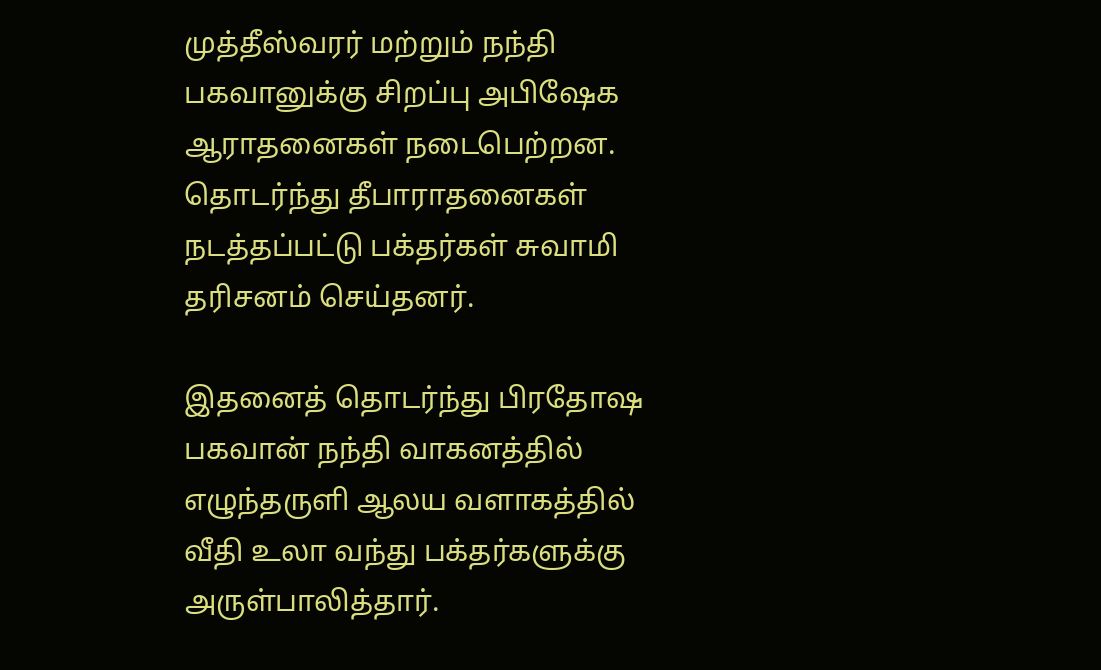முத்தீஸ்வரர் மற்றும் நந்தி பகவானுக்கு சிறப்பு அபிஷேக ஆராதனைகள் நடைபெற்றன. தொடர்ந்து தீபாராதனைகள் நடத்தப்பட்டு பக்தர்கள் சுவாமி தரிசனம் செய்தனர்.

இதனைத் தொடர்ந்து பிரதோஷ பகவான் நந்தி வாகனத்தில் எழுந்தருளி ஆலய வளாகத்தில் வீதி உலா வந்து பக்தர்களுக்கு அருள்பாலித்தார்.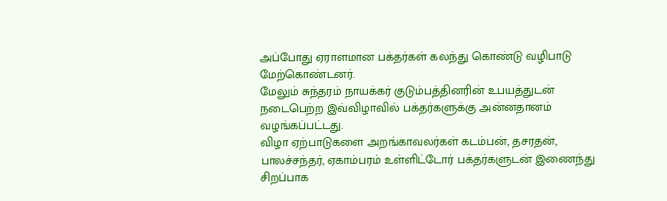அப்போது ஏராளமான பக்தர்கள் கலந்து கொண்டு வழிபாடு மேற்கொண்டனர்.
மேலும் சுந்தரம் நாயக்கர் குடும்பத்தினரின் உபயத்துடன் நடைபெற்ற இவ்விழாவில் பக்தர்களுக்கு அன்னதானம் வழங்கப்பட்டது.
விழா ஏற்பாடுகளை அறங்காவலர்கள் கடம்பன், தசரதன், பாலச்சந்தர், ஏகாம்பரம் உள்ளிட்டோர் பக்தர்களுடன் இணைந்து சிறப்பாக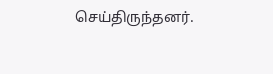செய்திருந்தனர்.